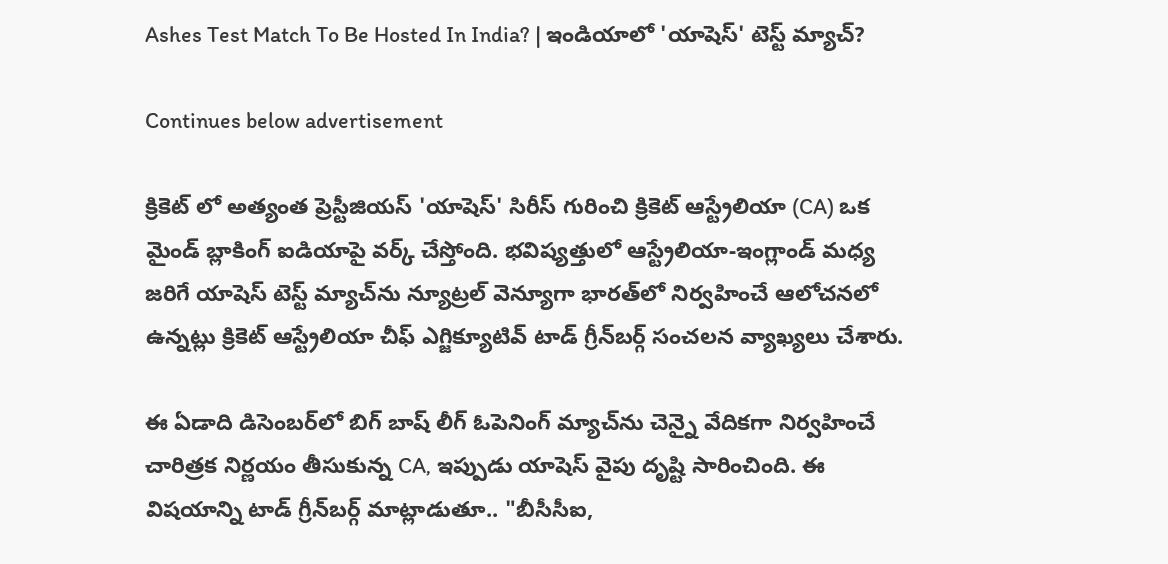Ashes Test Match To Be Hosted In India? | ఇండియాలో 'యాషెస్' టెస్ట్ మ్యాచ్?

Continues below advertisement

క్రికెట్ లో అత్యంత ప్రెస్టీజియస్ 'యాషెస్' సిరీస్ గురించి క్రికెట్ ఆస్ట్రేలియా (CA) ఒక మైండ్ బ్లాకింగ్ ఐడియాపై వర్క్ చేస్తోంది. భవిష్యత్తులో ఆస్ట్రేలియా-ఇంగ్లాండ్ మధ్య జరిగే యాషెస్ టెస్ట్ మ్యాచ్‌ను న్యూట్రల్ వెన్యూగా భారత్‌లో నిర్వహించే ఆలోచనలో ఉన్నట్లు క్రికెట్ ఆస్ట్రేలియా చీఫ్ ఎగ్జిక్యూటివ్ టాడ్ గ్రీన్‌బర్గ్ సంచలన వ్యాఖ్యలు చేశారు.

ఈ ఏడాది డిసెంబర్‌లో బిగ్ బాష్ లీగ్ ఓపెనింగ్ మ్యాచ్‌ను చెన్నై వేదికగా నిర్వహించే చారిత్రక నిర్ణయం తీసుకున్న CA, ఇప్పుడు యాషెస్ వైపు దృష్టి సారించింది. ఈ విషయాన్ని టాడ్ గ్రీన్‌బర్గ్ మాట్లాడుతూ.. "బీసీసీఐ,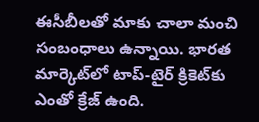ఈసీబీలతో మాకు చాలా మంచి సంబంధాలు ఉన్నాయి. భారత మార్కెట్‌లో టాప్-టైర్ క్రికెట్‌కు ఎంతో క్రేజ్ ఉంది.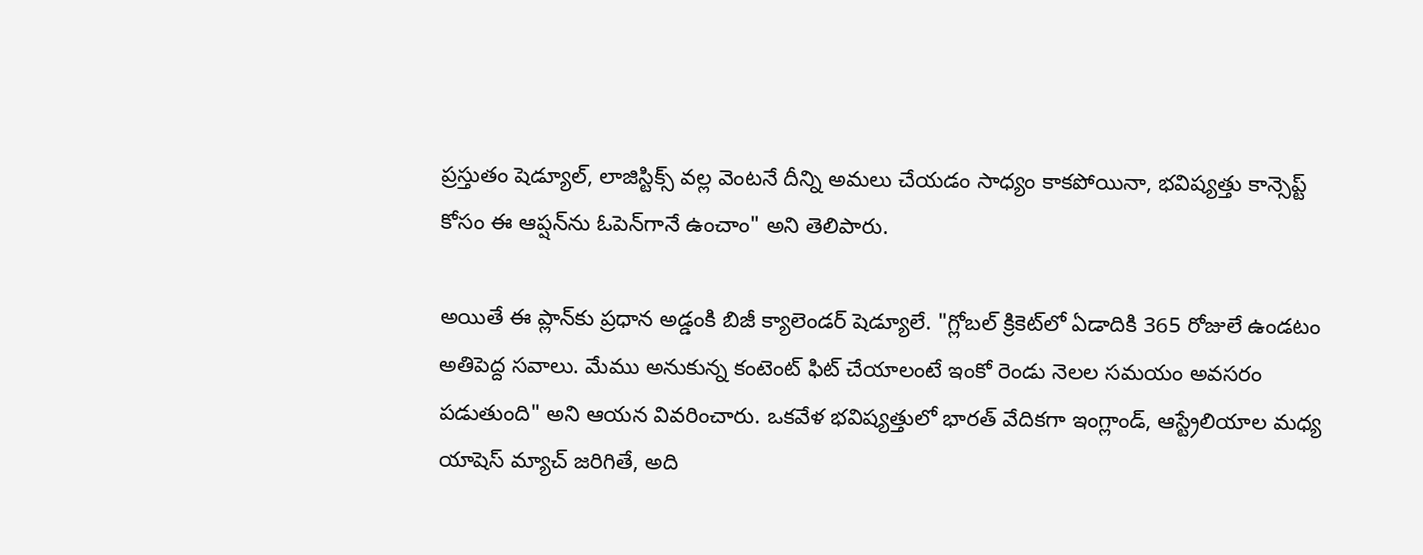ప్రస్తుతం షెడ్యూల్, లాజిస్టిక్స్ వల్ల వెంటనే దీన్ని అమలు చేయడం సాధ్యం కాకపోయినా, భవిష్యత్తు కాన్సెప్ట్ కోసం ఈ ఆప్షన్‌ను ఓపెన్‌గానే ఉంచాం" అని తెలిపారు.

అయితే ఈ ప్లాన్‌కు ప్రధాన అడ్డంకి బిజీ క్యాలెండర్ షెడ్యూలే. "గ్లోబల్ క్రికెట్‌లో ఏడాదికి 365 రోజులే ఉండటం అతిపెద్ద సవాలు. మేము అనుకున్న కంటెంట్ ఫిట్ చేయాలంటే ఇంకో రెండు నెలల సమయం అవసరం పడుతుంది" అని ఆయన వివరించారు. ఒకవేళ భవిష్యత్తులో భారత్ వేదికగా ఇంగ్లాండ్, ఆస్ట్రేలియాల మధ్య యాషెస్ మ్యాచ్ జరిగితే, అది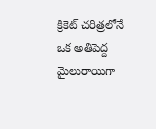క్రికెట్ చరిత్రలోనే ఒక అతిపెద్ద మైలురాయిగా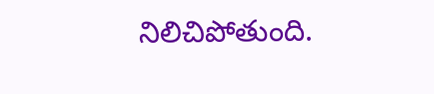నిలిచిపోతుంది.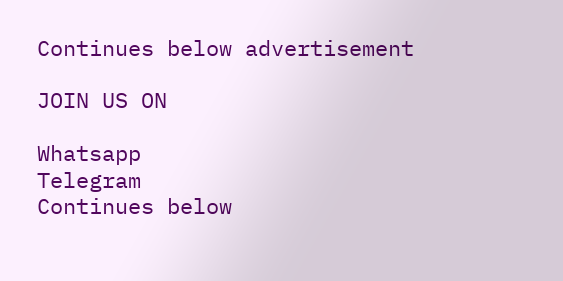Continues below advertisement

JOIN US ON

Whatsapp
Telegram
Continues below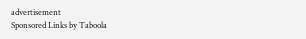advertisement
Sponsored Links by Taboola